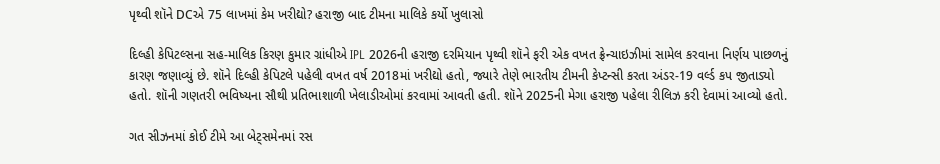પૃથ્વી શૉને DCએ 75 લાખમાં કેમ ખરીદ્યો? હરાજી બાદ ટીમના માલિકે કર્યો ખુલાસો

દિલ્હી કેપિટલ્સના સહ-માલિક કિરણ કુમાર ગ્રાંધીએ IPL 2026ની હરાજી દરમિયાન પૃથ્વી શૉને ફરી એક વખત ફ્રેન્ચાઇઝીમાં સામેલ કરવાના નિર્ણય પાછળનું કારણ જણાવ્યું છે. શૉને દિલ્હી કેપિટલે પહેલી વખત વર્ષ 2018માં ખરીદ્યો હતો, જ્યારે તેણે ભારતીય ટીમની કેપ્ટન્સી કરતા અંડર-19 વર્લ્ડ કપ જીતાડ્યો હતો. શૉની ગણતરી ભવિષ્યના સૌથી પ્રતિભાશાળી ખેલાડીઓમાં કરવામાં આવતી હતી. શૉને 2025ની મેગા હરાજી પહેલા રીલિઝ કરી દેવામાં આવ્યો હતો.

ગત સીઝનમાં કોઈ ટીમે આ બેટ્સમેનમાં રસ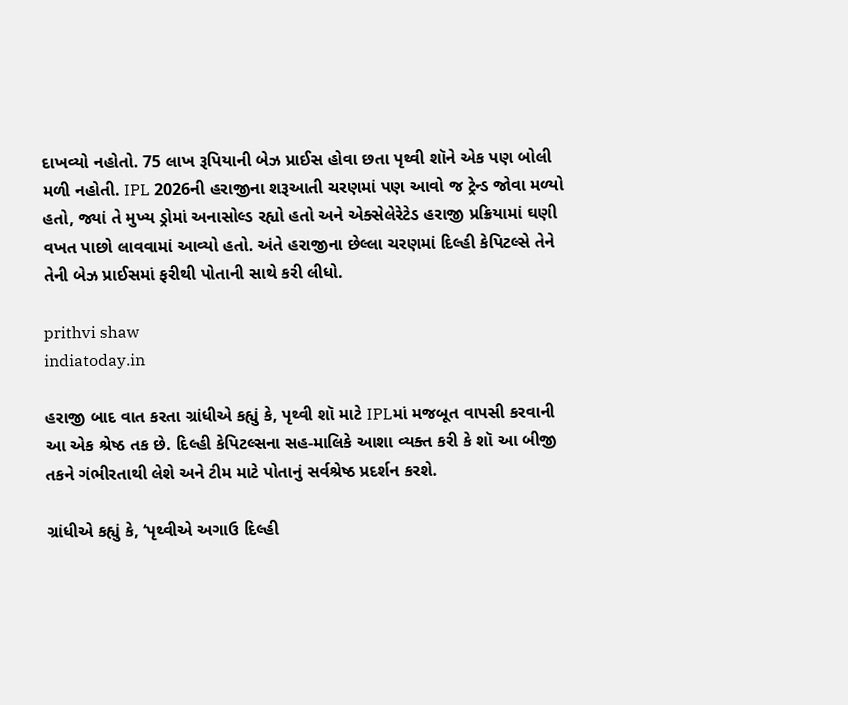દાખવ્યો નહોતો. 75 લાખ રૂપિયાની બેઝ પ્રાઈસ હોવા છતા પૃથ્વી શૉને એક પણ બોલી મળી નહોતી. IPL 2026ની હરાજીના શરૂઆતી ચરણમાં પણ આવો જ ટ્રેન્ડ જોવા મળ્યો હતો, જ્યાં તે મુખ્ય ડ્રોમાં અનાસોલ્ડ રહ્યો હતો અને એક્સેલેરેટેડ હરાજી પ્રક્રિયામાં ઘણી વખત પાછો લાવવામાં આવ્યો હતો. અંતે હરાજીના છેલ્લા ચરણમાં દિલ્હી કેપિટલ્સે તેને તેની બેઝ પ્રાઈસમાં ફરીથી પોતાની સાથે કરી લીધો.

prithvi shaw
indiatoday.in

હરાજી બાદ વાત કરતા ગ્રાંધીએ કહ્યું કે, પૃથ્વી શૉ માટે IPLમાં મજબૂત વાપસી કરવાની આ એક શ્રેષ્ઠ તક છે. દિલ્હી કેપિટલ્સના સહ-માલિકે આશા વ્યક્ત કરી કે શૉ આ બીજી તકને ગંભીરતાથી લેશે અને ટીમ માટે પોતાનું સર્વશ્રેષ્ઠ પ્રદર્શન કરશે.

ગ્રાંધીએ કહ્યું કે, ‘પૃથ્વીએ અગાઉ દિલ્હી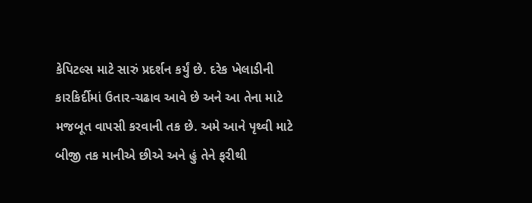કેપિટલ્સ માટે સારું પ્રદર્શન કર્યું છે. દરેક ખેલાડીની કારકિર્દીમાં ઉતાર-ચઢાવ આવે છે અને આ તેના માટે મજબૂત વાપસી કરવાની તક છે. અમે આને પૃથ્વી માટે બીજી તક માનીએ છીએ અને હું તેને ફરીથી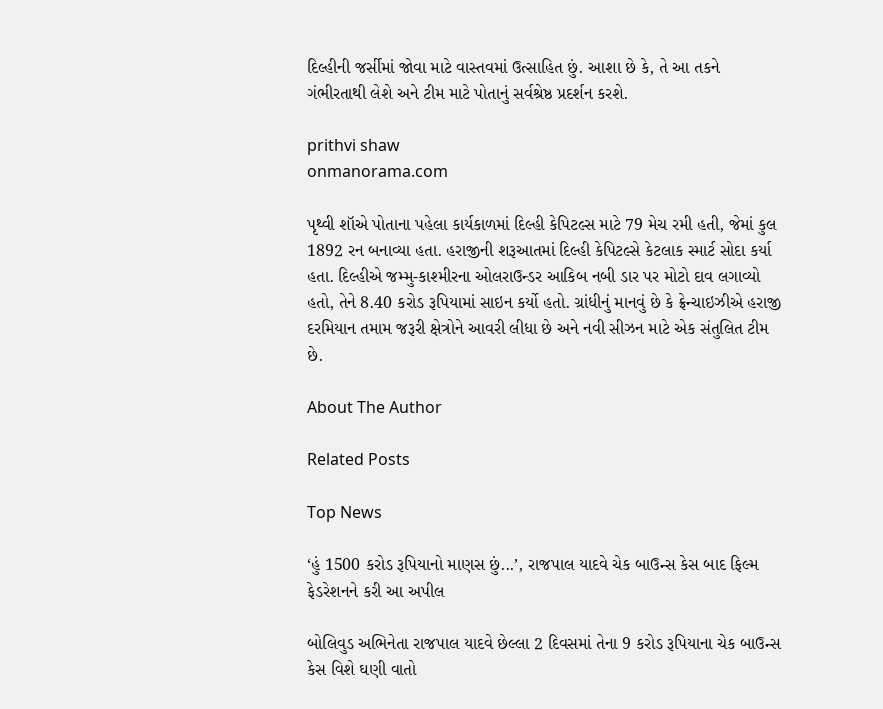દિલ્હીની જર્સીમાં જોવા માટે વાસ્તવમાં ઉત્સાહિત છું. આશા છે કે, તે આ તકને ગંભીરતાથી લેશે અને ટીમ માટે પોતાનું સર્વશ્રેષ્ઠ પ્રદર્શન કરશે.

prithvi shaw
onmanorama.com

પૃથ્વી શૉએ પોતાના પહેલા કાર્યકાળમાં દિલ્હી કેપિટલ્સ માટે 79 મેચ રમી હતી, જેમાં કુલ 1892 રન બનાવ્યા હતા. હરાજીની શરૂઆતમાં દિલ્હી કેપિટલ્સે કેટલાક સ્માર્ટ સોદા કર્યા હતા. દિલ્હીએ જમ્મુ-કાશ્મીરના ઓલરાઉન્ડર આકિબ નબી ડાર પર મોટો દાવ લગાવ્યો હતો, તેને 8.40 કરોડ રૂપિયામાં સાઇન કર્યો હતો. ગ્રાંધીનું માનવું છે કે ફ્રેન્ચાઇઝીએ હરાજી દરમિયાન તમામ જરૂરી ક્ષેત્રોને આવરી લીધા છે અને નવી સીઝન માટે એક સંતુલિત ટીમ છે.

About The Author

Related Posts

Top News

‘હું 1500 કરોડ રૂપિયાનો માણસ છું...’, રાજપાલ યાદવે ચેક બાઉન્સ કેસ બાદ ફિલ્મ ફેડરેશનને કરી આ અપીલ

બોલિવુડ અભિનેતા રાજપાલ યાદવે છેલ્લા 2 દિવસમાં તેના 9 કરોડ રૂપિયાના ચેક બાઉન્સ કેસ વિશે ઘણી વાતો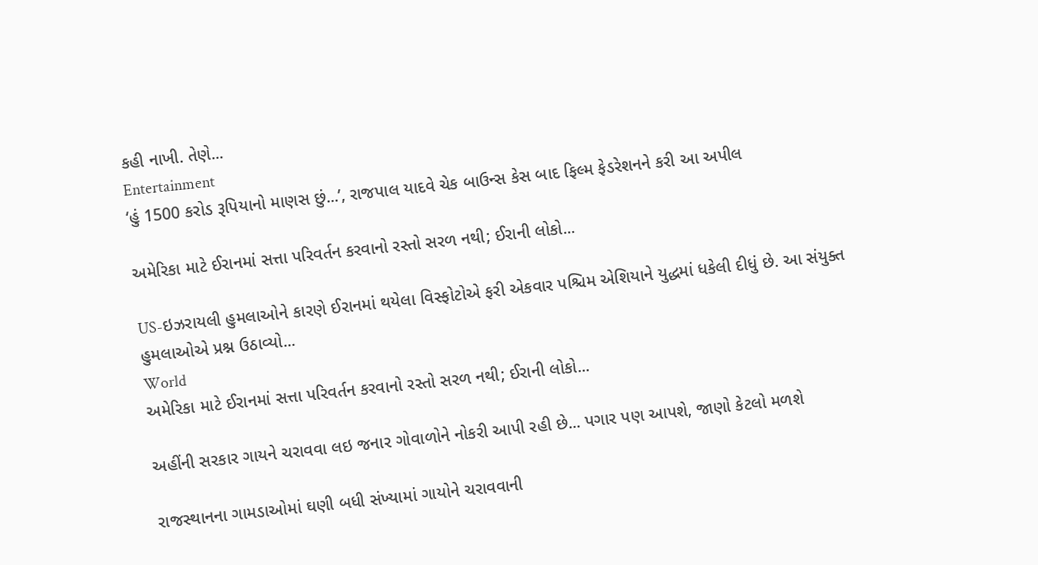કહી નાખી. તેણે...
Entertainment
‘હું 1500 કરોડ રૂપિયાનો માણસ છું...’, રાજપાલ યાદવે ચેક બાઉન્સ કેસ બાદ ફિલ્મ ફેડરેશનને કરી આ અપીલ

અમેરિકા માટે ઈરાનમાં સત્તા પરિવર્તન કરવાનો રસ્તો સરળ નથી; ઈરાની લોકો...

US-ઇઝરાયલી હુમલાઓને કારણે ઈરાનમાં થયેલા વિસ્ફોટોએ ફરી એકવાર પશ્ચિમ એશિયાને યુદ્ધમાં ધકેલી દીધું છે. આ સંયુક્ત હુમલાઓએ પ્રશ્ન ઉઠાવ્યો...
World
અમેરિકા માટે ઈરાનમાં સત્તા પરિવર્તન કરવાનો રસ્તો સરળ નથી; ઈરાની લોકો...

અહીંની સરકાર ગાયને ચરાવવા લઇ જનાર ગોવાળોને નોકરી આપી રહી છે... પગાર પણ આપશે, જાણો કેટલો મળશે

રાજસ્થાનના ગામડાઓમાં ઘણી બધી સંખ્યામાં ગાયોને ચરાવવાની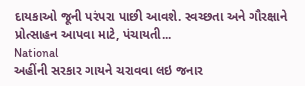દાયકાઓ જૂની પરંપરા પાછી આવશે. સ્વચ્છતા અને ગૌરક્ષાને પ્રોત્સાહન આપવા માટે, પંચાયતી...
National
અહીંની સરકાર ગાયને ચરાવવા લઇ જનાર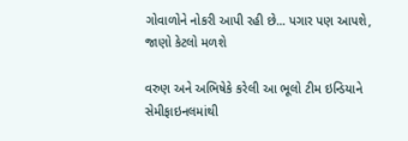ગોવાળોને નોકરી આપી રહી છે... પગાર પણ આપશે, જાણો કેટલો મળશે

વરુણ અને અભિષેકે કરેલી આ ભૂલો ટીમ ઇન્ડિયાને સેમીફાઇનલમાંથી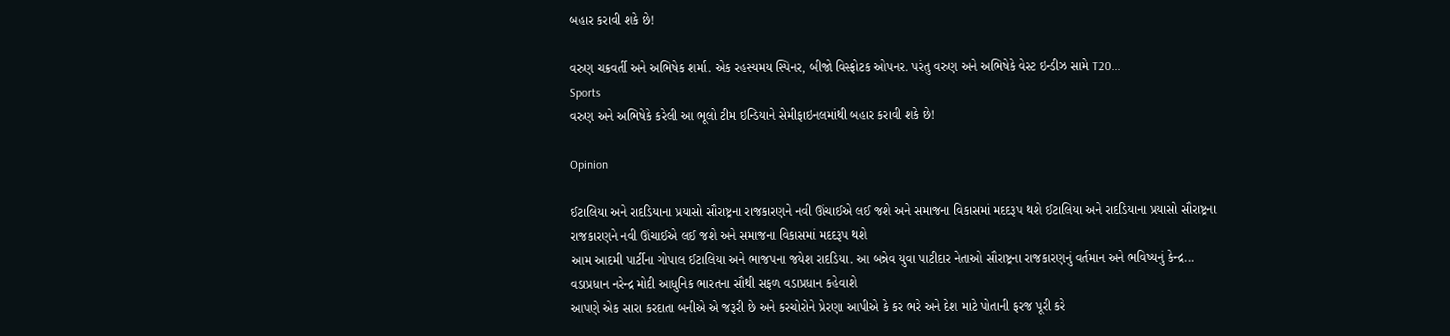બહાર કરાવી શકે છે!

વરુણ ચક્રવર્તી અને અભિષેક શર્મા. એક રહસ્યમય સ્પિનર, બીજો વિસ્ફોટક ઓપનર. પરંતુ વરુણ અને અભિષેકે વેસ્ટ ઇન્ડીઝ સામે T20...
Sports
વરુણ અને અભિષેકે કરેલી આ ભૂલો ટીમ ઇન્ડિયાને સેમીફાઇનલમાંથી બહાર કરાવી શકે છે!

Opinion

ઈટાલિયા અને રાદડિયાના પ્રયાસો સૌરાષ્ટ્રના રાજકારણને નવી ઊંચાઈએ લઈ જશે અને સમાજના વિકાસમાં મદદરૂપ થશે ઈટાલિયા અને રાદડિયાના પ્રયાસો સૌરાષ્ટ્રના રાજકારણને નવી ઊંચાઈએ લઈ જશે અને સમાજના વિકાસમાં મદદરૂપ થશે
આમ આદમી પાર્ટીના ગોપાલ ઈટાલિયા અને ભાજપના જયેશ રાદડિયા. આ બન્નેવ યુવા પાટીદાર નેતાઓ સૌરાષ્ટ્રના રાજકારણનું વર્તમાન અને ભવિષ્યનું કેન્દ્ર...
વડાપ્રધાન નરેન્દ્ર મોદી આધુનિક ભારતના સૌથી સફળ વડાપ્રધાન કહેવાશે
આપણે એક સારા કરદાતા બનીએ એ જરૂરી છે અને કરચોરોને પ્રેરણા આપીએ કે કર ભરે અને દેશ માટે પોતાની ફરજ પૂરી કરે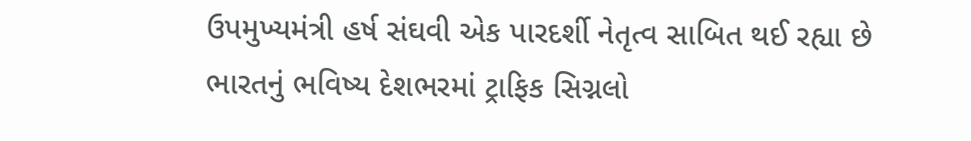ઉપમુખ્યમંત્રી હર્ષ સંઘવી એક પારદર્શી નેતૃત્વ સાબિત થઈ રહ્યા છે
ભારતનું ભવિષ્ય દેશભરમાં ટ્રાફિક સિગ્નલો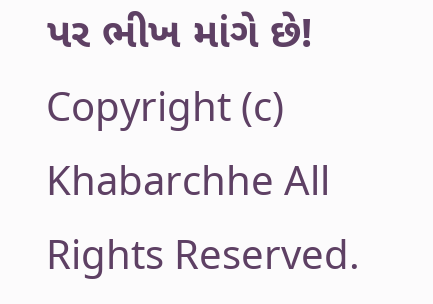પર ભીખ માંગે છે!
Copyright (c) Khabarchhe All Rights Reserved.